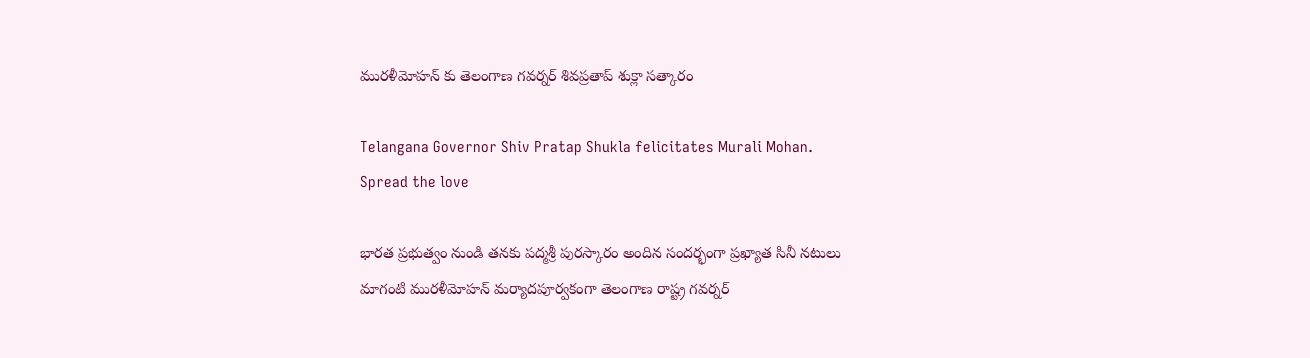మురళీమోహన్ కు తెలంగాణ గవర్నర్ శివప్రతాప్ శుక్లా సత్కారం

Telangana Governor Shiv Pratap Shukla felicitates Murali Mohan.
Spread the love

భారత ప్రభుత్వం నుండి తనకు పద్మశ్రీ పురస్కారం అందిన సందర్భంగా ప్రఖ్యాత సినీ నటులు మాగంటి మురళీమోహన్ మర్యాదపూర్వకంగా తెలంగాణ రాష్ట్ర గవర్నర్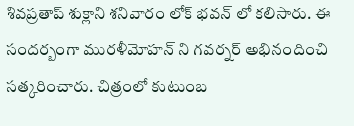శివప్రతాప్ శుక్లాని శనివారం లోక్ భవన్ లో కలిసారు. ఈ సందర్బంగా మురళీమోహన్ ని గవర్నర్ అభినందించి సత్కరించారు. చిత్రంలో కుటుంబ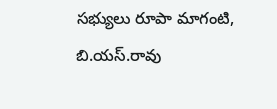సభ్యులు రూపా మాగంటి, బి.యస్.రావు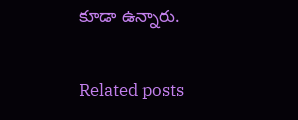కూడా ఉన్నారు.

Related posts